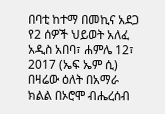በባቲ ከተማ በመኪና አደጋ የ2 ሰዎች ህይወት አለፈ
አዲስ አበባ፣ ሐምሌ 12፣ 2017 (ኤፍ ኤም ሲ) በዛሬው ዕለት በአማራ ክልል በኦሮሞ ብሔረሰብ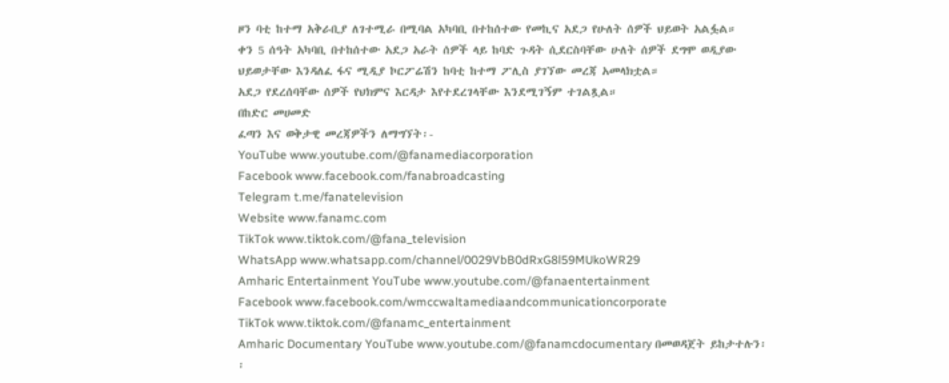ዞን ባቲ ከተማ አቅራቢያ ለገተሚራ በሚባል አካባቢ በተከሰተው የመኪና አደጋ የሁለት ሰዎች ህይወት አልፏል።
ቀን 5 ሰዓት አካባቢ በተከሰተው አደጋ አራት ሰዎች ላይ ከባድ ጉዳት ሲደርስባቸው ሁለት ሰዎች ደግሞ ወዲያው ህይወታቸው እንዳለፈ ፋና ሚዲያ ኮርፖሬሽን ከባቲ ከተማ ፖሊስ ያገኘው መረጃ አመላክቷል።
አደጋ የደረሰባቸው ሰዎች የህክምና እርዳታ እየተደረገላቸው እንደሚገኝም ተገልጿል።
በከድር መሀመድ
ፈጣን እና ወቅታዊ መረጃዎችን ለማግኘት፡-
YouTube www.youtube.com/@fanamediacorporation
Facebook www.facebook.com/fanabroadcasting
Telegram t.me/fanatelevision
Website www.fanamc.com
TikTok www.tiktok.com/@fana_television
WhatsApp www.whatsapp.com/channel/0029VbB0dRxG8l59MUkoWR29
Amharic Entertainment YouTube www.youtube.com/@fanaentertainment
Facebook www.facebook.com/wmccwaltamediaandcommunicationcorporate
TikTok www.tiktok.com/@fanamc_entertainment
Amharic Documentary YouTube www.youtube.com/@fanamcdocumentary በመወዳጀት ይከታተሉን፡፡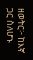ዘወትር፦ ከእኛ ጋር ስለሆኑ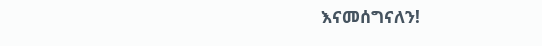እናመሰግናለን!